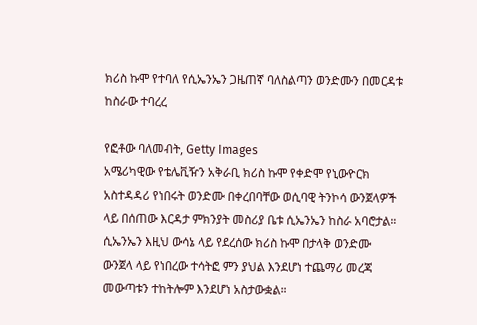ክሪስ ኩሞ የተባለ የሲኤንኤን ጋዜጠኛ ባለስልጣን ወንድሙን በመርዳቱ ከስራው ተባረረ

የፎቶው ባለመብት, Getty Images
አሜሪካዊው የቴሌቪዥን አቅራቢ ክሪስ ኩሞ የቀድሞ የኒውዮርክ አስተዳዳሪ የነበሩት ወንድሙ በቀረበባቸው ወሲባዊ ትንኮሳ ውንጀላዎች ላይ በሰጠው እርዳታ ምክንያት መስሪያ ቤቱ ሲኤንኤን ከስራ አባሮታል።
ሲኤንኤን እዚህ ውሳኔ ላይ የደረሰው ክሪስ ኩሞ በታላቅ ወንድሙ ውንጀላ ላይ የነበረው ተሳትፎ ምን ያህል እንደሆነ ተጨማሪ መረጃ መውጣቱን ተከትሎም እንደሆነ አስታውቋል።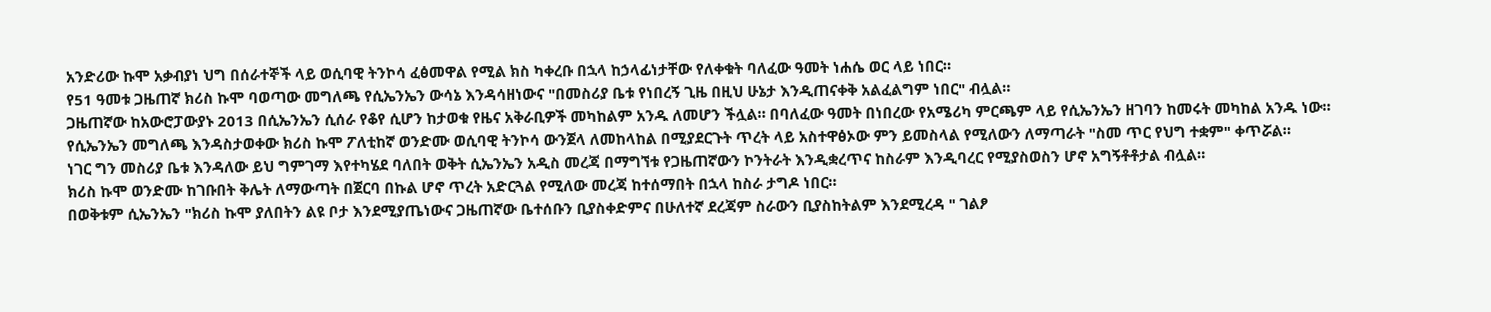አንድሪው ኩሞ አቃብያነ ህግ በሰራተኞች ላይ ወሲባዊ ትንኮሳ ፈፅመዋል የሚል ክስ ካቀረቡ በኋላ ከኃላፊነታቸው የለቀቁት ባለፈው ዓመት ነሐሴ ወር ላይ ነበር።
የ51 ዓመቱ ጋዜጠኛ ክሪስ ኩሞ ባወጣው መግለጫ የሲኤንኤን ውሳኔ እንዳሳዘነውና "በመስሪያ ቤቱ የነበረኝ ጊዜ በዚህ ሁኔታ እንዲጠናቀቅ አልፈልግም ነበር" ብሏል።
ጋዜጠኛው ከአውሮፓውያኑ 2013 በሲኤንኤን ሲሰራ የቆየ ሲሆን ከታወቁ የዜና አቅራቢዎች መካከልም አንዱ ለመሆን ችሏል። በባለፈው ዓመት በነበረው የአሜሪካ ምርጫም ላይ የሲኤንኤን ዘገባን ከመሩት መካከል አንዱ ነው።
የሲኤንኤን መግለጫ እንዳስታወቀው ክሪስ ኩሞ ፖለቲከኛ ወንድሙ ወሲባዊ ትንኮሳ ውንጀላ ለመከላከል በሚያደርጉት ጥረት ላይ አስተዋፅኦው ምን ይመስላል የሚለውን ለማጣራት "ስመ ጥር የህግ ተቋም" ቀጥሯል።
ነገር ግን መስሪያ ቤቱ እንዳለው ይህ ግምገማ እየተካሄደ ባለበት ወቅት ሲኤንኤን አዲስ መረጃ በማግኘቱ የጋዜጠኛውን ኮንትራት እንዲቋረጥና ከስራም እንዲባረር የሚያስወስን ሆኖ አግኝቶቶታል ብሏል።
ክሪስ ኩሞ ወንድሙ ከገቡበት ቅሌት ለማውጣት በጀርባ በኩል ሆኖ ጥረት አድርጓል የሚለው መረጃ ከተሰማበት በኋላ ከስራ ታግዶ ነበር።
በወቅቱም ሲኤንኤን "ክሪስ ኩሞ ያለበትን ልዩ ቦታ እንደሚያጤነውና ጋዜጠኛው ቤተሰቡን ቢያስቀድምና በሁለተኛ ደረጃም ስራውን ቢያስከትልም እንደሚረዳ " ገልፆ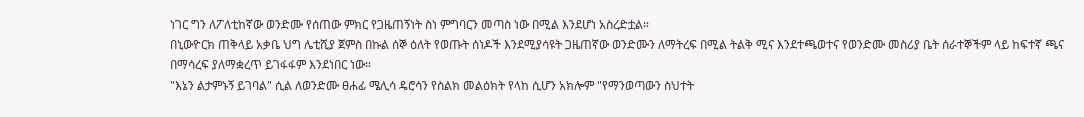ነገር ግን ለፖለቲከኛው ወንድሙ የሰጠው ምክር የጋዜጠኝነት ስነ ምግባርን መጣስ ነው በሚል እንደሆነ አስረድቷል።
በኒውዮርክ ጠቅላይ አቃቤ ህግ ሌቲሺያ ጀምስ በኩል ሰኞ ዕለት የወጡት ሰነዶች እንደሚያሳዩት ጋዜጠኛው ወንድሙን ለማትረፍ በሚል ትልቅ ሚና እንደተጫወተና የወንድሙ መስሪያ ቤት ሰራተኞችም ላይ ከፍተኛ ጫና በማሳረፍ ያለማቋረጥ ይገፋፋም እንደነበር ነው።
"እኔን ልታምኑኝ ይገባል" ሲል ለወንድሙ ፀሐፊ ሜሊሳ ዴሮሳን የስልክ መልዕክት የላከ ሲሆን አክሎም "የማንወጣውን ስህተት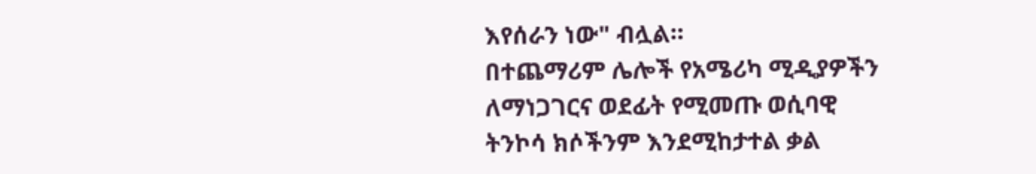እየሰራን ነው" ብሏል።
በተጨማሪም ሌሎች የአሜሪካ ሚዲያዎችን ለማነጋገርና ወደፊት የሚመጡ ወሲባዊ ትንኮሳ ክሶችንም እንደሚከታተል ቃል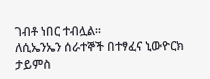ገብቶ ነበር ተብሏል።
ለሲኤንኤን ሰራተኞች በተፃፈና ኒውዮርክ ታይምስ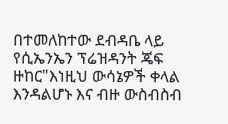በተመለከተው ደብዳቤ ላይ የሲኤንኤን ፕሬዝዳንት ጄፍ ዙከር"እነዚህ ውሳኔዎች ቀላል እንዳልሆኑ እና ብዙ ውስብስብ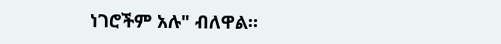ነገሮችም አሉ" ብለዋል።